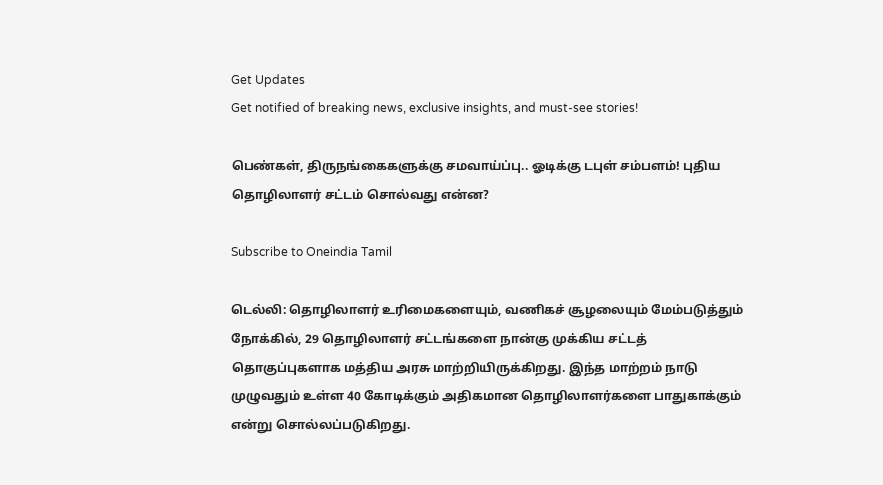Get Updates
Get notified of breaking news, exclusive insights, and must-see stories!

பெண்கள், திருநங்கைகளுக்கு சமவாய்ப்பு.. ஓடிக்கு டபுள் சம்பளம்! புதிய தொழிலாளர் சட்டம் சொல்வது என்ன?

Subscribe to Oneindia Tamil

டெல்லி: தொழிலாளர் உரிமைகளையும், வணிகச் சூழலையும் மேம்படுத்தும் நோக்கில், 29 தொழிலாளர் சட்டங்களை நான்கு முக்கிய சட்டத் தொகுப்புகளாக மத்திய அரசு மாற்றியிருக்கிறது. இந்த மாற்றம் நாடு முழுவதும் உள்ள 40 கோடிக்கும் அதிகமான தொழிலாளர்களை பாதுகாக்கும் என்று சொல்லப்படுகிறது.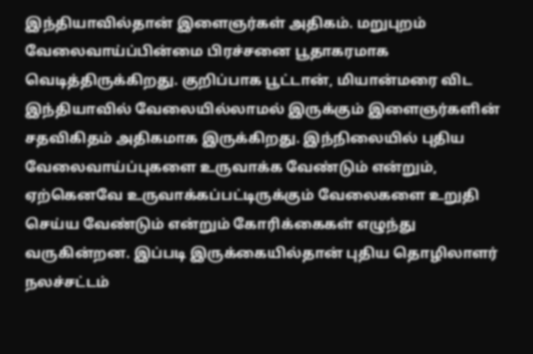இந்தியாவில்தான் இளைஞர்கள் அதிகம். மறுபுறம் வேலைவாய்ப்பின்மை பிரச்சனை பூதாகரமாக வெடித்திருக்கிறது. குறிப்பாக பூட்டான், மியான்மரை விட இந்தியாவில் வேலையில்லாமல் இருக்கும் இளைஞர்களின் சதவிகிதம் அதிகமாக இருக்கிறது. இந்நிலையில் புதிய வேலைவாய்ப்புகளை உருவாக்க வேண்டும் என்றும், ஏற்கெனவே உருவாக்கப்பட்டிருக்கும் வேலைகளை உறுதி செய்ய வேண்டும் என்றும் கோரிக்கைகள் எழுந்து வருகின்றன. இப்படி இருக்கையில்தான் புதிய தொழிலாளர் நலச்சட்டம்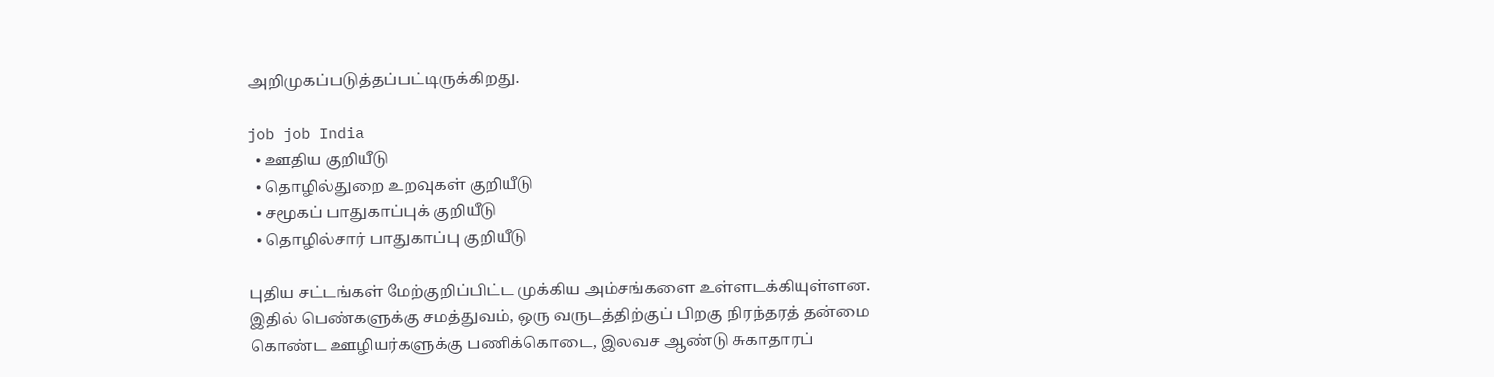அறிமுகப்படுத்தப்பட்டிருக்கிறது.

job job India
  • ஊதிய குறியீடு
  • தொழில்துறை உறவுகள் குறியீடு
  • சமூகப் பாதுகாப்புக் குறியீடு
  • தொழில்சார் பாதுகாப்பு குறியீடு

புதிய சட்டங்கள் மேற்குறிப்பிட்ட முக்கிய அம்சங்களை உள்ளடக்கியுள்ளன. இதில் பெண்களுக்கு சமத்துவம், ஒரு வருடத்திற்குப் பிறகு நிரந்தரத் தன்மை கொண்ட ஊழியர்களுக்கு பணிக்கொடை, இலவச ஆண்டு சுகாதாரப்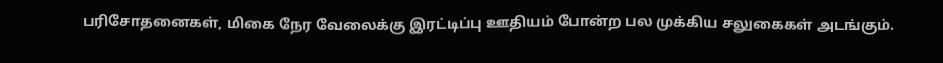பரிசோதனைகள், மிகை நேர வேலைக்கு இரட்டிப்பு ஊதியம் போன்ற பல முக்கிய சலுகைகள் அடங்கும்.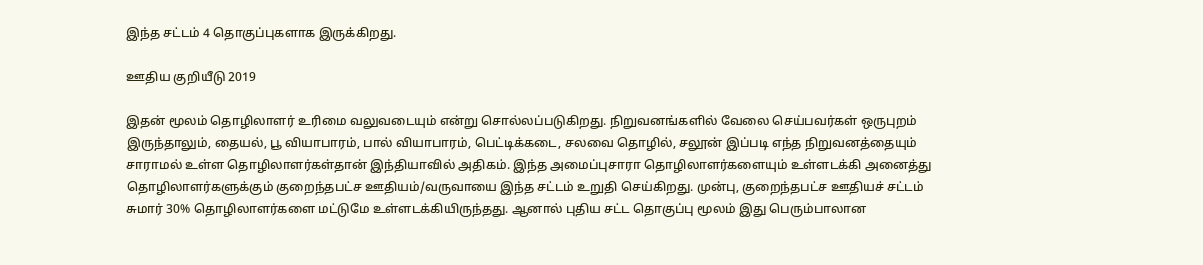இந்த சட்டம் 4 தொகுப்புகளாக இருக்கிறது.

ஊதிய குறியீடு 2019

இதன் மூலம் தொழிலாளர் உரிமை வலுவடையும் என்று சொல்லப்படுகிறது. நிறுவனங்களில் வேலை செய்பவர்கள் ஒருபுறம் இருந்தாலும், தையல், பூ வியாபாரம், பால் வியாபாரம், பெட்டிக்கடை, சலவை தொழில், சலூன் இப்படி எந்த நிறுவனத்தையும் சாராமல் உள்ள தொழிலாளர்கள்தான் இந்தியாவில் அதிகம். இந்த அமைப்புசாரா தொழிலாளர்களையும் உள்ளடக்கி அனைத்து தொழிலாளர்களுக்கும் குறைந்தபட்ச ஊதியம்/வருவாயை இந்த சட்டம் உறுதி செய்கிறது. முன்பு, குறைந்தபட்ச ஊதியச் சட்டம் சுமார் 30% தொழிலாளர்களை மட்டுமே உள்ளடக்கியிருந்தது. ஆனால் புதிய சட்ட தொகுப்பு மூலம் இது பெரும்பாலான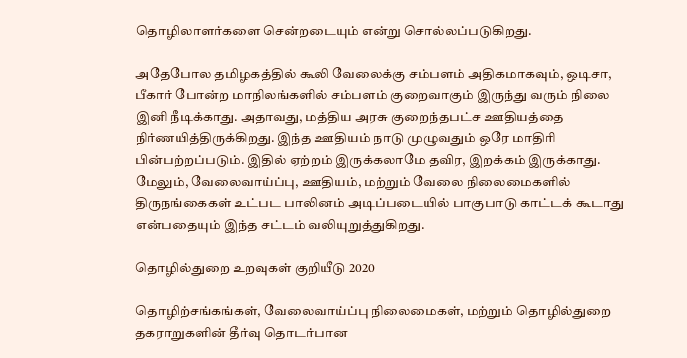தொழிலாளர்களை சென்றடையும் என்று சொல்லப்படுகிறது.

அதேபோல தமிழகத்தில் கூலி வேலைக்கு சம்பளம் அதிகமாகவும், ஒடிசா, பீகார் போன்ற மாநிலங்களில் சம்பளம் குறைவாகும் இருந்து வரும் நிலை இனி நீடிக்காது. அதாவது, மத்திய அரசு குறைந்தபட்ச ஊதியத்தை நிர்ணயித்திருக்கிறது. இந்த ஊதியம் நாடு முழுவதும் ஒரே மாதிரி பின்பற்றப்படும். இதில் ஏற்றம் இருக்கலாமே தவிர, இறக்கம் இருக்காது. மேலும், வேலைவாய்ப்பு, ஊதியம், மற்றும் வேலை நிலைமைகளில் திருநங்கைகள் உட்பட பாலினம் அடிப்படையில் பாகுபாடு காட்டக் கூடாது என்பதையும் இந்த சட்டம் வலியுறுத்துகிறது.

தொழில்துறை உறவுகள் குறியீடு 2020

தொழிற்சங்கங்கள், வேலைவாய்ப்பு நிலைமைகள், மற்றும் தொழில்துறை தகராறுகளின் தீர்வு தொடர்பான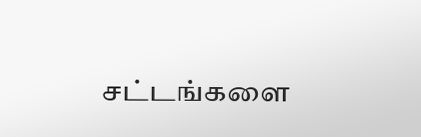சட்டங்களை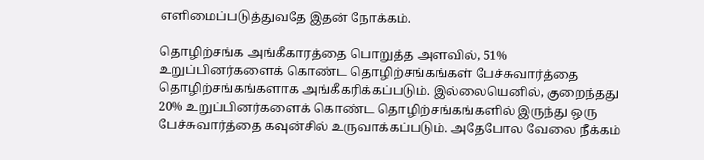எளிமைப்படுத்துவதே இதன் நோக்கம்.

தொழிற்சங்க அங்கீகாரத்தை பொறுத்த அளவில், 51% உறுப்பினர்களைக் கொண்ட தொழிற்சங்கங்கள் பேச்சுவார்த்தை தொழிற்சங்கங்களாக அங்கீகரிக்கப்படும். இல்லையெனில், குறைந்தது 20% உறுப்பினர்களைக் கொண்ட தொழிற்சங்கங்களில் இருந்து ஒரு பேச்சுவார்த்தை கவுன்சில் உருவாக்கப்படும். அதேபோல வேலை நீக்கம்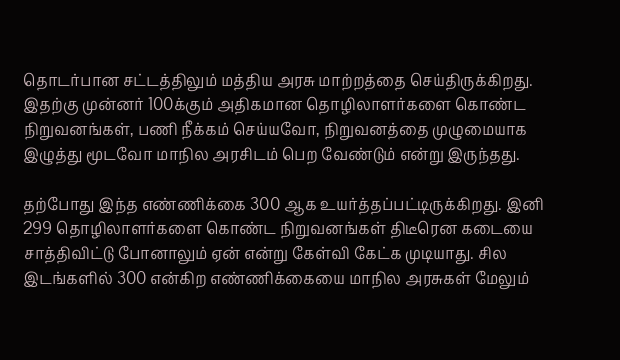தொடர்பான சட்டத்திலும் மத்திய அரசு மாற்றத்தை செய்திருக்கிறது. இதற்கு முன்னர் 100க்கும் அதிகமான தொழிலாளர்களை கொண்ட நிறுவனங்கள், பணி நீக்கம் செய்யவோ, நிறுவனத்தை முழுமையாக இழுத்து மூடவோ மாநில அரசிடம் பெற வேண்டும் என்று இருந்தது.

தற்போது இந்த எண்ணிக்கை 300 ஆக உயர்த்தப்பட்டிருக்கிறது. இனி 299 தொழிலாளர்களை கொண்ட நிறுவனங்கள் திடீரென கடையை சாத்திவிட்டு போனாலும் ஏன் என்று கேள்வி கேட்க முடியாது. சில இடங்களில் 300 என்கிற எண்ணிக்கையை மாநில அரசுகள் மேலும்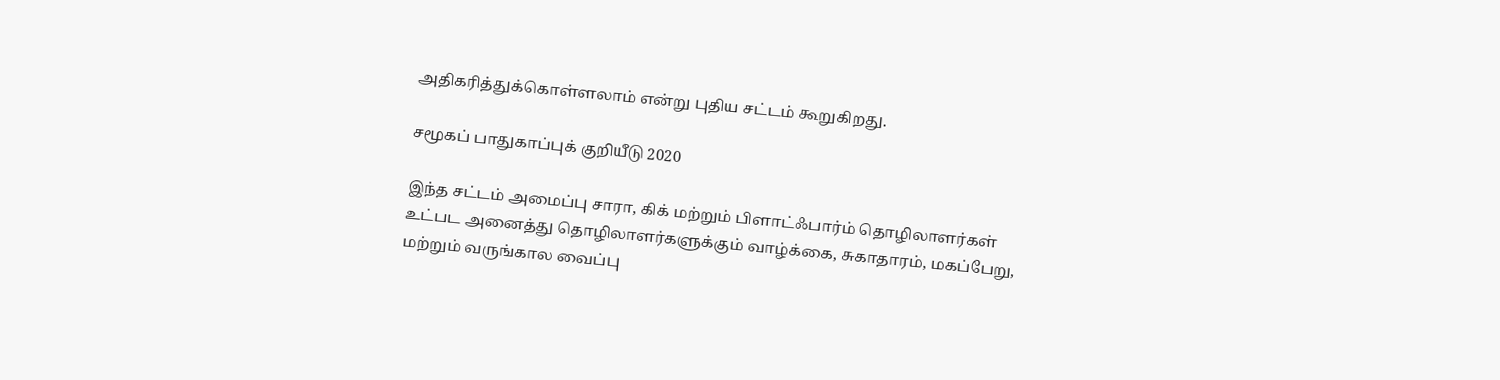அதிகரித்துக்கொள்ளலாம் என்று புதிய சட்டம் கூறுகிறது.

சமூகப் பாதுகாப்புக் குறியீடு 2020

இந்த சட்டம் அமைப்பு சாரா, கிக் மற்றும் பிளாட்ஃபார்ம் தொழிலாளர்கள் உட்பட அனைத்து தொழிலாளர்களுக்கும் வாழ்க்கை, சுகாதாரம், மகப்பேறு, மற்றும் வருங்கால வைப்பு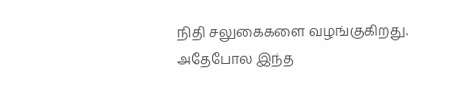நிதி சலுகைகளை வழங்குகிறது. அதேபோல இந்த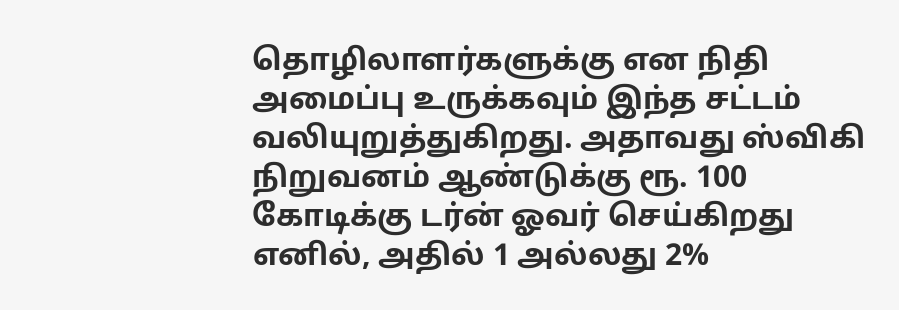தொழிலாளர்களுக்கு என நிதி அமைப்பு உருக்கவும் இந்த சட்டம் வலியுறுத்துகிறது. அதாவது ஸ்விகி நிறுவனம் ஆண்டுக்கு ரூ. 100 கோடிக்கு டர்ன் ஓவர் செய்கிறது எனில், அதில் 1 அல்லது 2%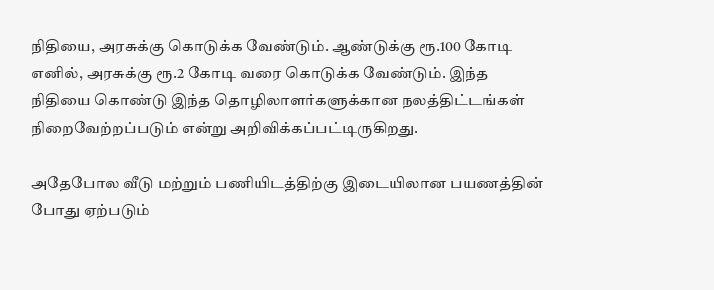நிதியை, அரசுக்கு கொடுக்க வேண்டும். ஆண்டுக்கு ரூ.100 கோடி எனில், அரசுக்கு ரூ.2 கோடி வரை கொடுக்க வேண்டும். இந்த நிதியை கொண்டு இந்த தொழிலாளர்களுக்கான நலத்திட்டங்கள் நிறைவேற்றப்படும் என்று அறிவிக்கப்பட்டிருகிறது.

அதேபோல வீடு மற்றும் பணியிடத்திற்கு இடையிலான பயணத்தின் போது ஏற்படும்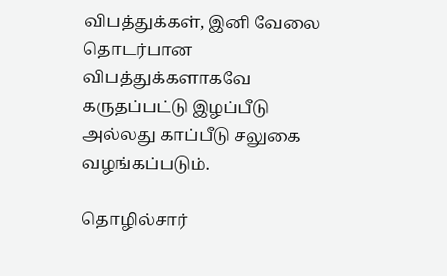விபத்துக்கள், இனி வேலை தொடர்பான விபத்துக்களாகவே கருதப்பட்டு இழப்பீடு அல்லது காப்பீடு சலுகை வழங்கப்படும்.

தொழில்சார்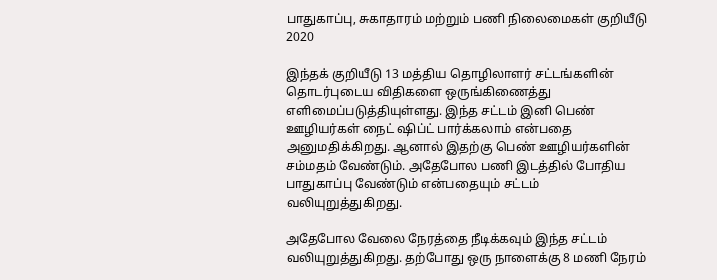பாதுகாப்பு, சுகாதாரம் மற்றும் பணி நிலைமைகள் குறியீடு 2020

இந்தக் குறியீடு 13 மத்திய தொழிலாளர் சட்டங்களின் தொடர்புடைய விதிகளை ஒருங்கிணைத்து எளிமைப்படுத்தியுள்ளது. இந்த சட்டம் இனி பெண் ஊழியர்கள் நைட் ஷிப்ட் பார்க்கலாம் என்பதை அனுமதிக்கிறது. ஆனால் இதற்கு பெண் ஊழியர்களின் சம்மதம் வேண்டும். அதேபோல பணி இடத்தில் போதிய பாதுகாப்பு வேண்டும் என்பதையும் சட்டம் வலியுறுத்துகிறது.

அதேபோல வேலை நேரத்தை நீடிக்கவும் இந்த சட்டம் வலியுறுத்துகிறது. தற்போது ஒரு நாளைக்கு 8 மணி நேரம்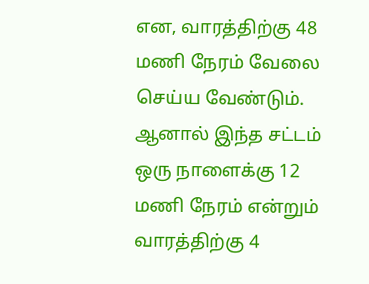என, வாரத்திற்கு 48 மணி நேரம் வேலை செய்ய வேண்டும். ஆனால் இந்த சட்டம் ஒரு நாளைக்கு 12 மணி நேரம் என்றும் வாரத்திற்கு 4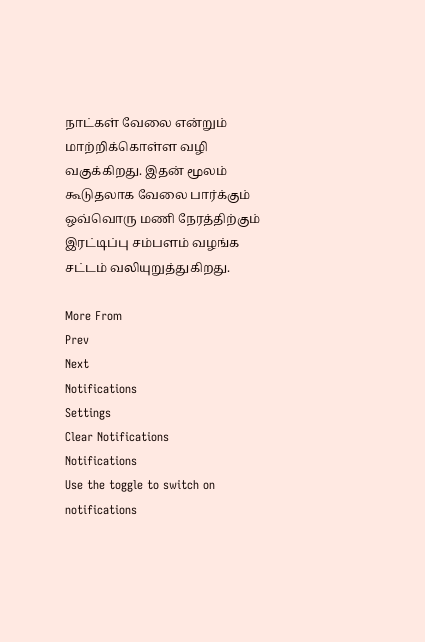நாட்கள் வேலை என்றும் மாற்றிக்கொள்ள வழி வகுக்கிறது. இதன் மூலம் கூடுதலாக வேலை பார்க்கும் ஒவ்வொரு மணி நேரத்திற்கும் இரட்டிப்பு சம்பளம் வழங்க சட்டம் வலியுறுத்துகிறது.

More From
Prev
Next
Notifications
Settings
Clear Notifications
Notifications
Use the toggle to switch on notifications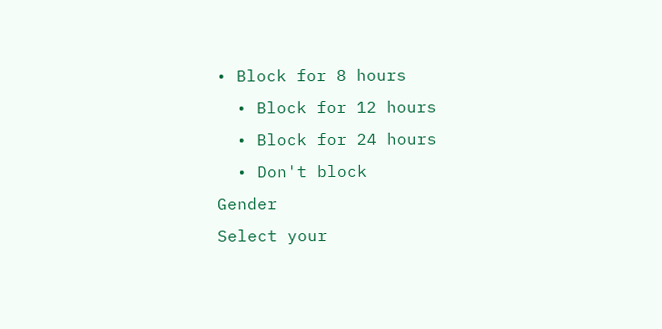• Block for 8 hours
  • Block for 12 hours
  • Block for 24 hours
  • Don't block
Gender
Select your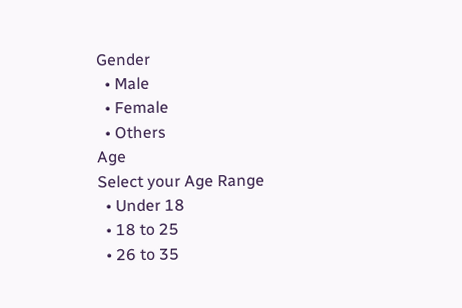Gender
  • Male
  • Female
  • Others
Age
Select your Age Range
  • Under 18
  • 18 to 25
  • 26 to 35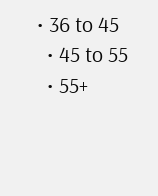• 36 to 45
  • 45 to 55
  • 55+